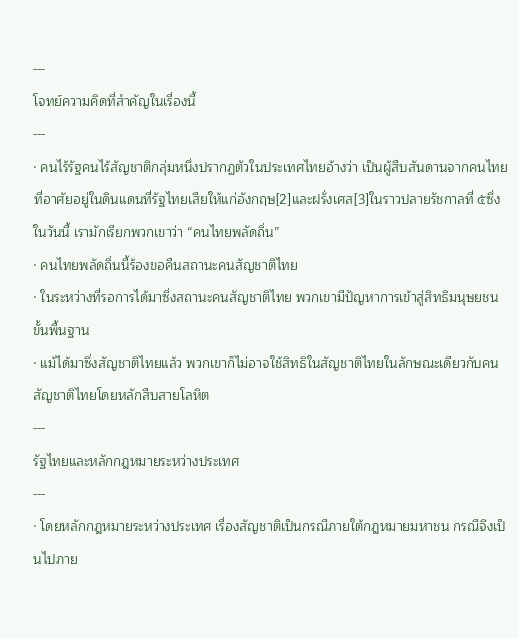---
โจทย์ความคิดที่สำคัญในเรื่องนี้
---
· คนไร้รัฐคนไร้สัญชาติกลุ่มหนึ่งปรากฏตัวในประเทศไทยอ้างว่า เป็นผู้สืบสันดานจากคนไทยที่อาศัยอยู่ในดินแดนที่รัฐไทยเสียให้แก่อังกฤษ[2]และฝรั่งเศส[3]ในราวปลายรัชกาลที่ ๕ซึ่งในวันนี้ เรามักเรียกพวกเขาว่า “คนไทยพลัดถิ่น”
· คนไทยพลัดถิ่นนี้ร้องขอคืนสถานะคนสัญชาติไทย
· ในระหว่างที่รอการได้มาซึ่งสถานะคนสัญชาติไทย พวกเขามีปัญหาการเข้าสู่สิทธิมนุษยชนขั้นพื้นฐาน
· แม้ได้มาซึ่งสัญชาติไทยแล้ว พวกเขาก็ไม่อาจใช้สิทธิในสัญชาติไทยในลักษณะเดียวกับคนสัญชาติไทยโดยหลักสืบสายโลหิต
---
รัฐไทยและหลักกฎหมายระหว่างประเทศ
---
· โดยหลักกฎหมายระหว่างประเทศ เรื่องสัญชาติเป็นกรณีภายใต้กฎหมายมหาชน กรณีจึงเป็นไปภาย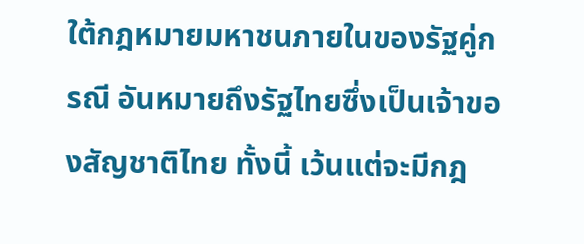ใต้กฎหมายมหาชนภายในของรัฐคู่กรณี อันหมายถึงรัฐไทยซึ่งเป็นเจ้าของสัญชาติไทย ทั้งนี้ เว้นแต่จะมีกฎ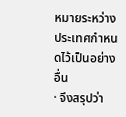หมายระหว่างประเทศกำหนดไว้เป็นอย่างอื่น
· จึงสรุปว่า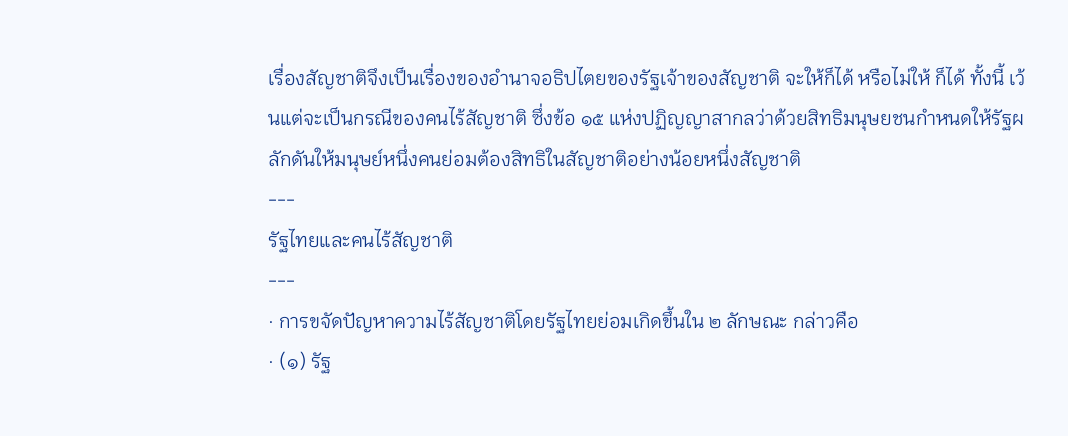เรื่องสัญชาติจึงเป็นเรื่องของอำนาจอธิปไตยของรัฐเจ้าของสัญชาติ จะให้ก็ได้ หรือไม่ให้ ก็ได้ ทั้งนี้ เว้นแต่จะเป็นกรณีของคนไร้สัญชาติ ซึ่งข้อ ๑๕ แห่งปฏิญญาสากลว่าด้วยสิทธิมนุษยชนกำหนดให้รัฐผลักดันให้มนุษย์หนึ่งคนย่อมต้องสิทธิในสัญชาติอย่างน้อยหนึ่งสัญชาติ
---
รัฐไทยและคนไร้สัญชาติ
---
· การขจัดปัญหาความไร้สัญชาติโดยรัฐไทยย่อมเกิดขึ้นใน ๒ ลักษณะ กล่าวคือ
· (๑) รัฐ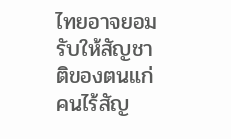ไทยอาจยอมรับให้สัญชาติของตนแก่คนไร้สัญ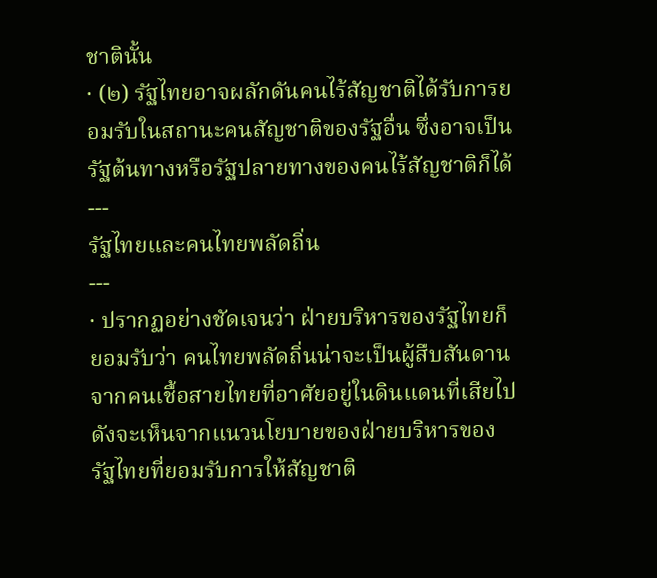ชาตินั้น
· (๒) รัฐไทยอาจผลักดันคนไร้สัญชาติได้รับการยอมรับในสถานะคนสัญชาติของรัฐอื่น ซึ่งอาจเป็นรัฐต้นทางหรือรัฐปลายทางของคนไร้สัญชาติก็ได้
---
รัฐไทยและคนไทยพลัดถิ่น
---
· ปรากฏอย่างชัดเจนว่า ฝ่ายบริหารของรัฐไทยก็ยอมรับว่า คนไทยพลัดถิ่นน่าจะเป็นผู้สืบสันดานจากคนเชื้อสายไทยที่อาศัยอยู่ในดินแดนที่เสียไป ดังจะเห็นจากแนวนโยบายของฝ่ายบริหารของรัฐไทยที่ยอมรับการให้สัญชาติ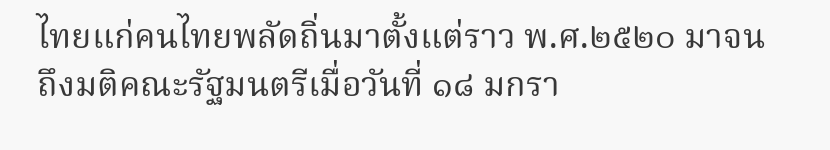ไทยแก่คนไทยพลัดถิ่นมาตั้งแต่ราว พ.ศ.๒๕๒๐ มาจนถึงมติคณะรัฐมนตรีเมื่อวันที่ ๑๘ มกรา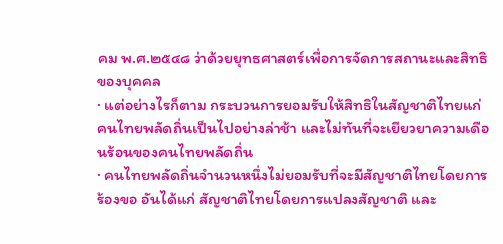คม พ.ศ.๒๕๔๘ ว่าด้วยยุทธศาสตร์เพื่อการจัดการสถานะและสิทธิของบุคคล
· แต่อย่างไรก็ตาม กระบวนการยอมรับให้สิทธิในสัญชาติไทยแก่คนไทยพลัดถิ่นเป็นไปอย่างล่าช้า และไม่ทันที่จะเยียวยาความเดือนร้อนของคนไทยพลัดถิ่น
· คนไทยพลัดถิ่นจำนวนหนึ่งไม่ยอมรับที่จะมีสัญชาติไทยโดยการร้องขอ อันได้แก่ สัญชาติไทยโดยการแปลงสัญชาติ และ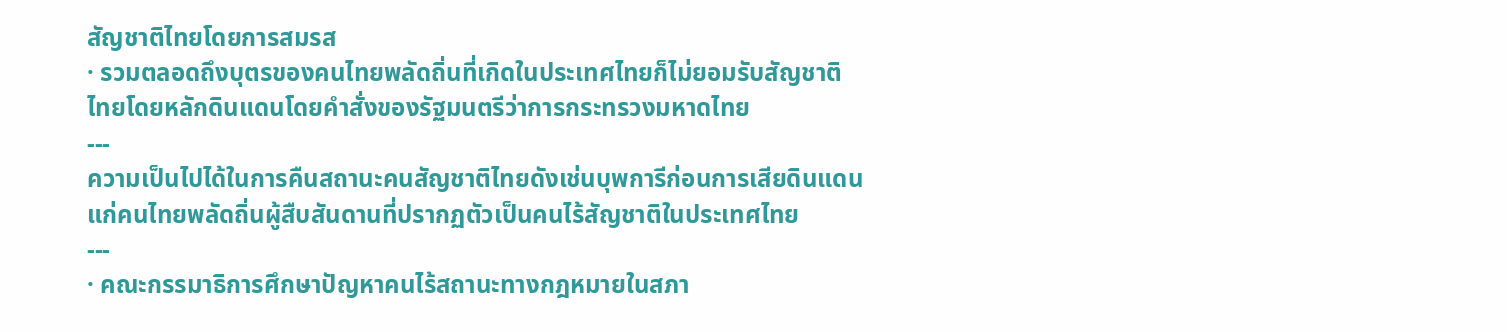สัญชาติไทยโดยการสมรส
· รวมตลอดถึงบุตรของคนไทยพลัดถิ่นที่เกิดในประเทศไทยก็ไม่ยอมรับสัญชาติไทยโดยหลักดินแดนโดยคำสั่งของรัฐมนตรีว่าการกระทรวงมหาดไทย
---
ความเป็นไปได้ในการคืนสถานะคนสัญชาติไทยดังเช่นบุพการีก่อนการเสียดินแดน
แก่คนไทยพลัดถิ่นผู้สืบสันดานที่ปรากฏตัวเป็นคนไร้สัญชาติในประเทศไทย
---
· คณะกรรมาธิการศึกษาปัญหาคนไร้สถานะทางกฎหมายในสภา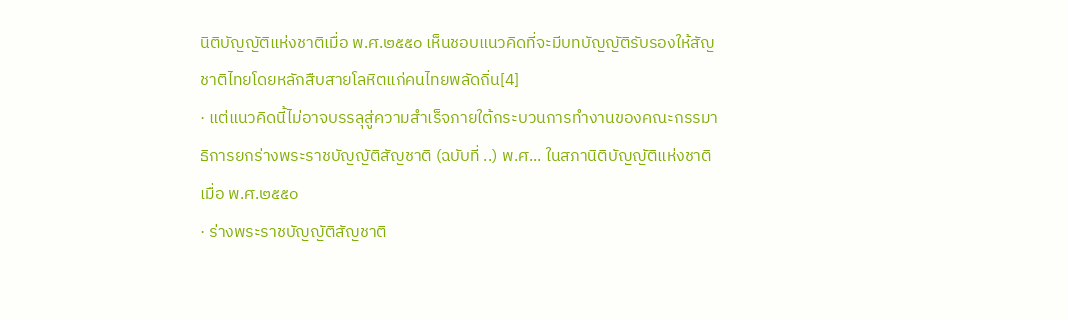นิติบัญญัติแห่งชาติเมื่อ พ.ศ.๒๕๕๐ เห็นชอบแนวคิดที่จะมีบทบัญญัติรับรองให้สัญชาติไทยโดยหลักสืบสายโลหิตแก่คนไทยพลัดถิ่น[4]
· แต่แนวคิดนี้ไม่อาจบรรลุสู่ความสำเร็จภายใต้กระบวนการทำงานของคณะกรรมาธิการยกร่างพระราชบัญญัติสัญชาติ (ฉบับที่ ..) พ.ศ... ในสภานิติบัญญัติแห่งชาติเมื่อ พ.ศ.๒๕๕๐
· ร่างพระราชบัญญัติสัญชาติ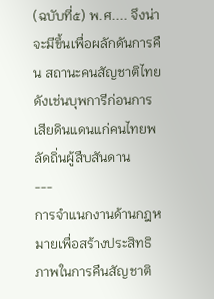(ฉบับที่๕) พ.ศ.... จึงน่าจะมีขึ้นเพื่อผลักดันการคืน สถานะคนสัญชาติไทยดังเช่นบุพการีก่อนการเสียดินแดนแก่คนไทยพลัดถิ่นผู้สืบสันดาน
---
การจำแนกงานด้านกฎหมายเพื่อสร้างประสิทธิภาพในการคืนสัญชาติ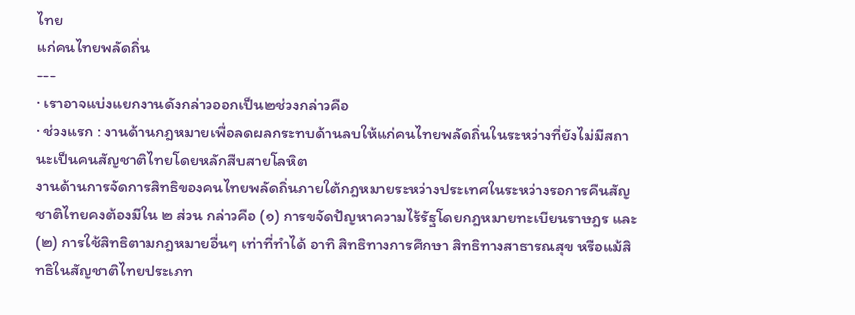ไทย
แก่คนไทยพลัดถิ่น
---
· เราอาจแบ่งแยกงานดังกล่าวออกเป็น๒ช่วงกล่าวคือ
· ช่วงแรก : งานด้านกฎหมายเพื่อลดผลกระทบด้านลบให้แก่คนไทยพลัดถิ่นในระหว่างที่ยังไม่มีสถานะเป็นคนสัญชาติไทยโดยหลักสืบสายโลหิต
งานด้านการจัดการสิทธิของคนไทยพลัดถิ่นภายใต้กฎหมายระหว่างประเทศในระหว่างรอการคืนสัญชาติไทยคงต้องมีใน ๒ ส่วน กล่าวคือ (๑) การขจัดปัญหาความไร้รัฐโดยกฎหมายทะเบียนราษฎร และ (๒) การใช้สิทธิตามกฎหมายอื่นๆ เท่าที่ทำได้ อาทิ สิทธิทางการศึกษา สิทธิทางสาธารณสุข หรือแม้สิทธิในสัญชาติไทยประเภท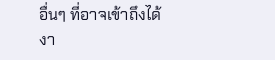อื่นๆ ที่อาจเข้าถึงได้
งา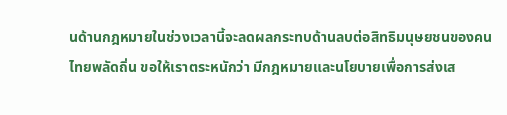นด้านกฎหมายในช่วงเวลานี้จะลดผลกระทบด้านลบต่อสิทธิมนุษยชนของคนไทยพลัดถิ่น ขอให้เราตระหนักว่า มีกฎหมายและนโยบายเพื่อการส่งเส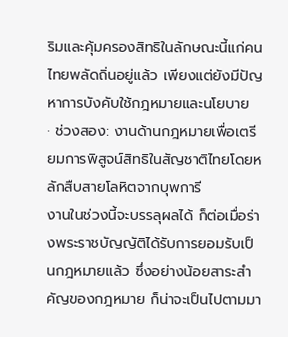ริมและคุ้มครองสิทธิในลักษณะนี้แก่คนไทยพลัดถิ่นอยู่แล้ว เพียงแต่ยังมีปัญหาการบังคับใช้กฎหมายและนโยบาย
· ช่วงสอง: งานด้านกฎหมายเพื่อเตรียมการพิสูจน์สิทธิในสัญชาติไทยโดยหลักสืบสายโลหิตจากบุพการี
งานในช่วงนี้จะบรรลุผลได้ ก็ต่อเมื่อร่างพระราชบัญญัติได้รับการยอมรับเป็นกฎหมายแล้ว ซึ่งอย่างน้อยสาระสำคัญของกฎหมาย ก็น่าจะเป็นไปตามมา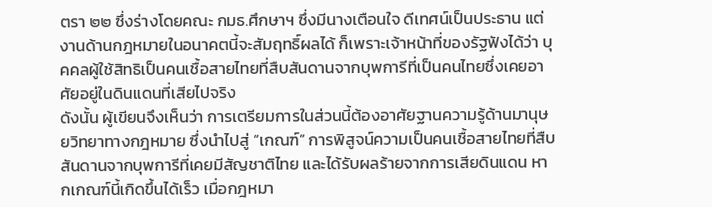ตรา ๒๒ ซึ่งร่างโดยคณะ กมธ.ศึกษาฯ ซึ่งมีนางเตือนใจ ดีเทศน์เป็นประธาน แต่งานด้านกฎหมายในอนาคตนี้จะสัมฤทธิ์ผลได้ ก็เพราะเจ้าหน้าที่ของรัฐฟังได้ว่า บุคคลผู้ใช้สิทธิเป็นคนเชื้อสายไทยที่สืบสันดานจากบุพการีที่เป็นคนไทยซึ่งเคยอาศัยอยู่ในดินแดนที่เสียไปจริง
ดังนั้น ผู้เขียนจึงเห็นว่า การเตรียมการในส่วนนี้ต้องอาศัยฐานความรู้ด้านมานุษยวิทยาทางกฎหมาย ซึ่งนำไปสู่ “เกณฑ์” การพิสูจน์ความเป็นคนเชื้อสายไทยที่สืบสันดานจากบุพการีที่เคยมีสัญชาติไทย และได้รับผลร้ายจากการเสียดินแดน หากเกณฑ์นี้เกิดขึ้นได้เร็ว เมื่อกฎหมา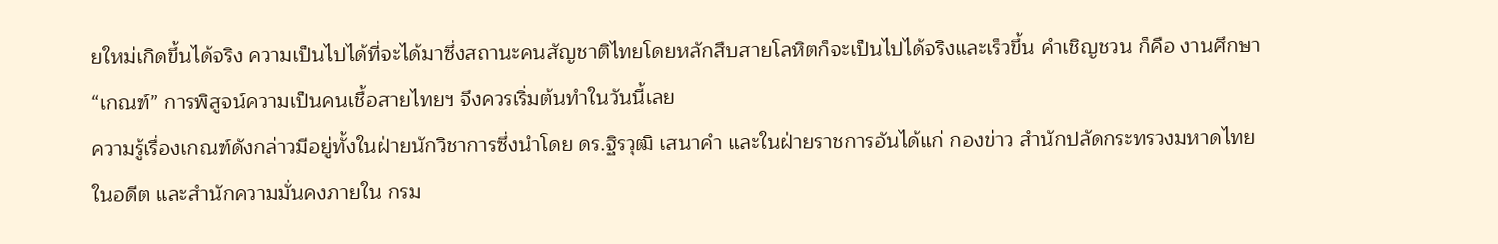ยใหม่เกิดขึ้นได้จริง ความเป็นไปได้ที่จะได้มาซึ่งสถานะคนสัญชาติไทยโดยหลักสืบสายโลหิตก็จะเป็นไปได้จริงและเร็วขึ้น คำเชิญชวน ก็คือ งานศึกษา “เกณฑ์” การพิสูจน์ความเป็นคนเชื้อสายไทยฯ จึงควรเริ่มต้นทำในวันนี้เลย
ความรู้เรื่องเกณฑ์ดังกล่าวมีอยู่ทั้งในฝ่ายนักวิชาการซึ่งนำโดย ดร.ฐิรวุฒิ เสนาคำ และในฝ่ายราชการอันได้แก่ กองข่าว สำนักปลัดกระทรวงมหาดไทยในอดีต และสำนักความมั่นคงภายใน กรม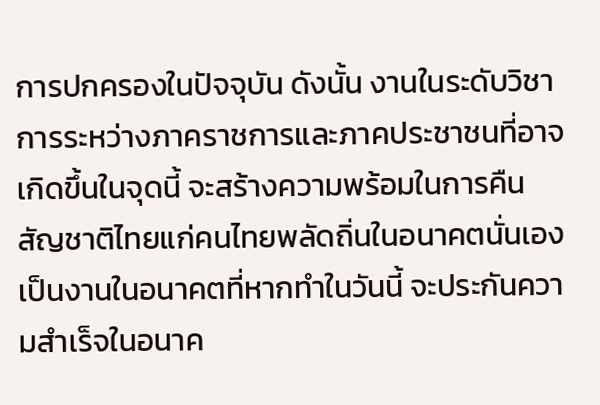การปกครองในปัจจุบัน ดังนั้น งานในระดับวิชาการระหว่างภาคราชการและภาคประชาชนที่อาจเกิดขึ้นในจุดนี้ จะสร้างความพร้อมในการคืนสัญชาติไทยแก่คนไทยพลัดถิ่นในอนาคตนั่นเอง เป็นงานในอนาคตที่หากทำในวันนี้ จะประกันความสำเร็จในอนาค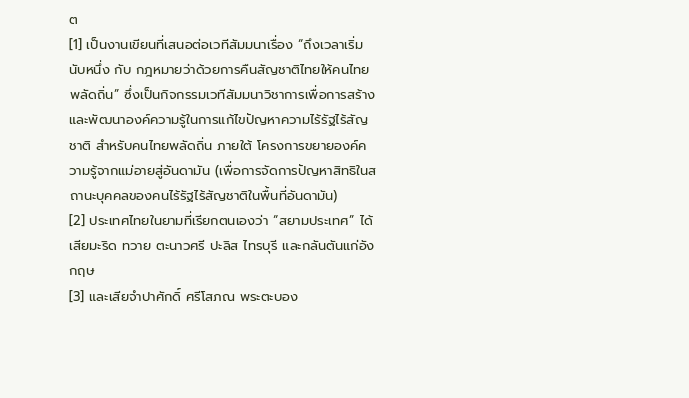ต
[1] เป็นงานเขียนที่เสนอต่อเวทีสัมมนาเรื่อง “ถึงเวลาเริ่มนับหนึ่ง กับ กฎหมายว่าด้วยการคืนสัญชาติไทยให้คนไทยพลัดถิ่น” ซึ่งเป็นกิจกรรมเวทีสัมมนาวิชาการเพื่อการสร้างและพัฒนาองค์ความรู้ในการแก้ไขปัญหาความไร้รัฐไร้สัญชาติ สำหรับคนไทยพลัดถิ่น ภายใต้ โครงการขยายองค์ความรู้จากแม่อายสู่อันดามัน (เพื่อการจัดการปัญหาสิทธิในสถานะบุคคลของคนไร้รัฐไร้สัญชาติในพื้นที่อันดามัน)
[2] ประเทศไทยในยามที่เรียกตนเองว่า “สยามประเทศ” ได้เสียมะริด ทวาย ตะนาวศรี ปะลิส ไทรบุรี และกลันตันแก่อังกฤษ
[3] และเสียจำปาศักดิ์ ศรีโสภณ พระตะบอง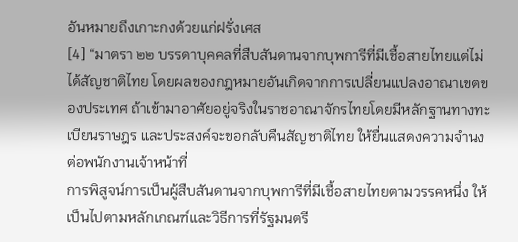อันหมายถึงเกาะกงด้วยแก่ฝรั่งเศส
[4] “มาตรา ๒๒ บรรดาบุคคลที่สืบสันดานจากบุพการีที่มีเชื้อสายไทยแต่ไม่ได้สัญชาติไทย โดยผลของกฎหมายอันเกิดจากการเปลี่ยนแปลงอาณาเขตของประเทศ ถ้าเข้ามาอาศัยอยู่จริงในราชอาณาจักรไทยโดยมีหลักฐานทางทะเบียนราษฎร และประสงค์จะขอกลับคืนสัญชาติไทย ให้ยื่นแสดงความจำนงต่อพนักงานเจ้าหน้าที่
การพิสูจน์การเป็นผู้สืบสันดานจากบุพการีที่มีเชื้อสายไทยตามวรรคหนึ่ง ให้เป็นไปตามหลักเกณฑ์และวิธีการที่รัฐมนตรี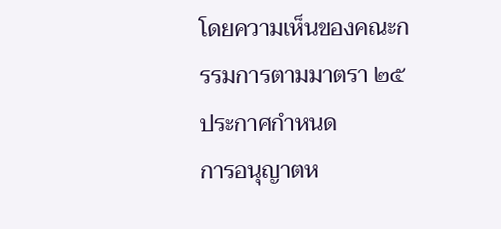โดยความเห็นของคณะกรรมการตามมาตรา ๒๕ ประกาศกำหนด
การอนุญาตห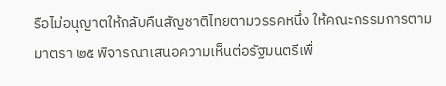รือไม่อนุญาตให้กลับคืนสัญชาติไทยตามวรรคหนึ่ง ให้คณะกรรมการตามมาตรา ๒๕ พิจารณาเสนอความเห็นต่อรัฐมนตรีเพื่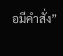อมีคำสั่ง”